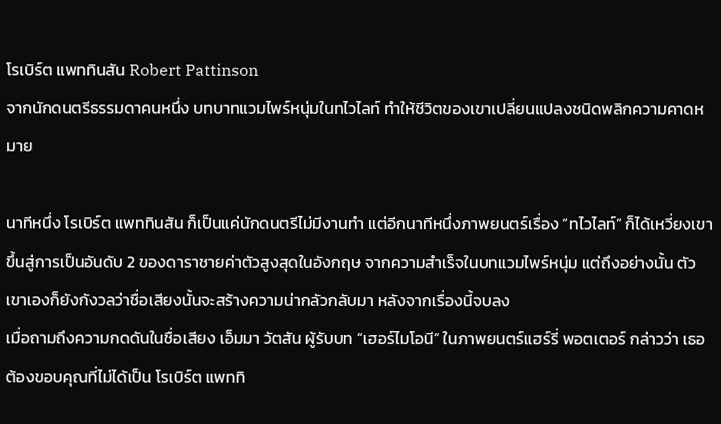โรเบิร์ต แพททินสัน Robert Pattinson
จากนักดนตรีธรรมดาคนหนึ่ง บทบาทแวมไพร์หนุ่มในทไวไลท์ ทำให้ชีวิตของเขาเปลี่ยนแปลงชนิดพลิกความคาดหมาย

นาทีหนึ่ง โรเบิร์ต แพททินสัน ก็เป็นแค่นักดนตรีไม่มีงานทำ แต่อีกนาทีหนึ่งภาพยนตร์เรื่อง “ทไวไลท์” ก็ได้เหวี่ยงเขาขึ้นสู่การเป็นอันดับ 2 ของดาราชายค่าตัวสูงสุดในอังกฤษ จากความสำเร็จในบทแวมไพร์หนุ่ม แต่ถึงอย่างนั้น ตัวเขาเองก็ยังกังวลว่าชื่อเสียงนั้นจะสร้างความน่ากลัวกลับมา หลังจากเรื่องนี้จบลง
เมื่อถามถึงความกดดันในชื่อเสียง เอ็มมา วัตสัน ผู้รับบท “เฮอร์ไมโอนี” ในภาพยนตร์แฮร์รี่ พอตเตอร์ กล่าวว่า เธอต้องขอบคุณที่ไม่ได้เป็น โรเบิร์ต แพททิ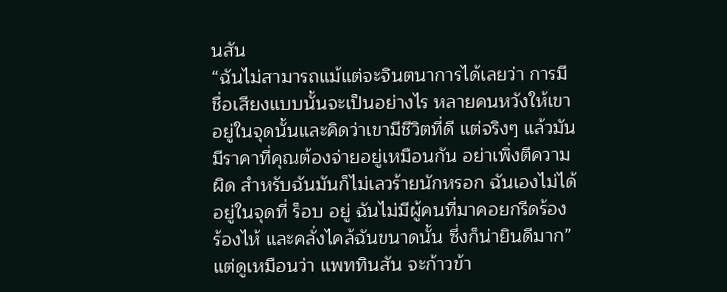นสัน
“ฉันไม่สามารถแม้แต่จะจินตนาการได้เลยว่า การมีชื่อเสียงแบบนั้นจะเป็นอย่างไร หลายคนหวังให้เขาอยู่ในจุดนั้นและคิดว่าเขามีชีวิตที่ดี แต่จริงๆ แล้วมันมีราคาที่คุณต้องจ่ายอยู่เหมือนกัน อย่าเพิ่งตีความผิด สำหรับฉันมันก็ไม่เลวร้ายนักหรอก ฉันเองไม่ได้อยู่ในจุดที่ ร็อบ อยู่ ฉันไม่มีผู้คนที่มาคอยกรีดร้อง ร้องไห้ และคลั่งไคล้ฉันขนาดนั้น ซึ่งก็น่ายินดีมาก”
แต่ดูเหมือนว่า แพททินสัน จะก้าวข้า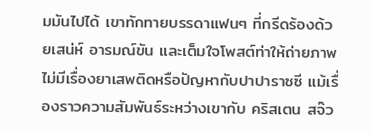มมันไปได้ เขาทักทายบรรดาแฟนๆ ที่กรีดร้องด้วยเสน่ห์ อารมณ์ขัน และเต็มใจโพสต์ท่าให้ถ่ายภาพ ไม่มีเรื่องยาเสพติดหรือปัญหากับปาปาราซซี แม้เรื่องราวความสัมพันธ์ระหว่างเขากับ คริสเตน สจ๊ว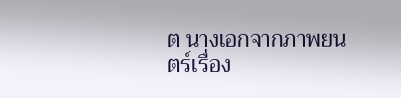ต นางเอกจากภาพยนตร์เรื่อง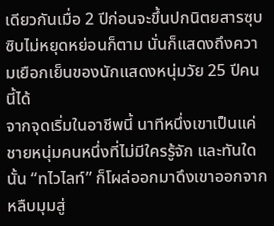เดียวกันเมื่อ 2 ปีก่อนจะขึ้นปกนิตยสารซุบซิบไม่หยุดหย่อนก็ตาม นั่นก็แสดงถึงความเยือกเย็นของนักแสดงหนุ่มวัย 25 ปีคนนี้ได้
จากจุดเริ่มในอาชีพนี้ นาทีหนึ่งเขาเป็นแค่ชายหนุ่มคนหนึ่งที่ไม่มีใครรู้จัก และทันใดนั้น “ทไวไลท์” ก็โผล่ออกมาดึงเขาออกจากหลืบมุมสู่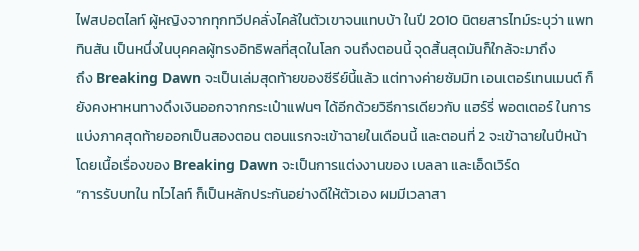ไฟสปอตไลท์ ผู้หญิงจากทุกทวีปคลั่งไคล้ในตัวเขาจนแทบบ้า ในปี 2010 นิตยสารไทม์ระบุว่า แพททินสัน เป็นหนึ่งในบุคคลผู้ทรงอิทธิพลที่สุดในโลก จนถึงตอนนี้ จุดสิ้นสุดมันก็ใกล้จะมาถึง
ถึง Breaking Dawn จะเป็นเล่มสุดท้ายของซีรีย์นี้แล้ว แต่ทางค่ายซัมมิท เอนเตอร์เทนเมนต์ ก็ยังคงหาหนทางดึงเงินออกจากกระเป๋าแฟนๆ ได้อีกด้วยวิธีการเดียวกับ แฮร์รี่ พอตเตอร์ ในการแบ่งภาคสุดท้ายออกเป็นสองตอน ตอนแรกจะเข้าฉายในเดือนนี้ และตอนที่ 2 จะเข้าฉายในปีหน้า โดยเนื้อเรื่องของ Breaking Dawn จะเป็นการแต่งงานของ เบลลา และเอ็ดเวิร์ด
“การรับบทใน ทไวไลท์ ก็เป็นหลักประกันอย่างดีให้ตัวเอง ผมมีเวลาสา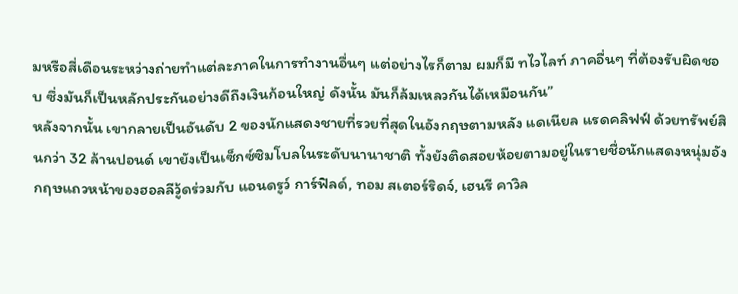มหรือสี่เดือนระหว่างถ่ายทำแต่ละภาคในการทำงานอื่นๆ แต่อย่างไรก็ตาม ผมก็มี ทไวไลท์ ภาคอื่นๆ ที่ต้องรับผิดชอบ ซึ่งมันก็เป็นหลักประกันอย่างดีถึงเงินก้อนใหญ่ ดังนั้น มันก็ล้มเหลวกันได้เหมือนกัน”
หลังจากนั้น เขากลายเป็นอันดับ 2 ของนักแสดงชายที่รวยที่สุดในอังกฤษตามหลัง แดเนียล แรดคลิฟฟ์ ด้วยทรัพย์สินกว่า 32 ล้านปอนด์ เขายังเป็นเซ็กซ์ซิมโบลในระดับนานาชาติ ทั้งยังติดสอยห้อยตามอยู่ในรายชื่อนักแสดงหนุ่มอังกฤษแถวหน้าของฮอลลีวู้ดร่วมกับ แอนดรูว์ การ์ฟิลด์, ทอม สเตอร์ริดจ์, เฮนรี คาวิล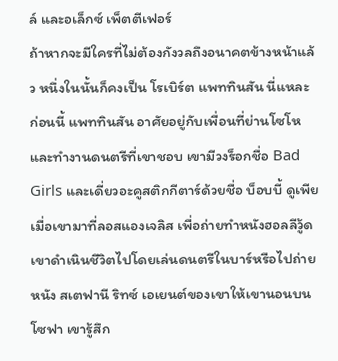ล์ และอเล็กซ์ เพ็ตตีเฟอร์
ถ้าหากจะมีใครที่ไม่ต้องกังวลถึงอนาคตข้างหน้าแล้ว หนึ่งในนั้นก็คงเป็น โรเบิร์ต แพททินสัน นี่แหละ
ก่อนนี้ แพททินสัน อาศัยอยู่กับเพื่อนที่ย่านโซโห และทำงานดนตรีที่เขาชอบ เขามีวงร็อกชื่อ Bad Girls และเดี่ยวอะคูสติกกีตาร์ด้วยชื่อ บ็อบบี้ ดูเพีย เมื่อเขามาที่ลอสแองเจลิส เพื่อถ่ายทำหนังฮอลลีวู้ด เขาดำเนินชีวิตไปโดยเล่นดนตรีในบาร์หรือไปถ่ายหนัง สเตฟานี ริทซ์ เอเยนต์ของเขาให้เขานอนบนโซฟา เขารู้สึก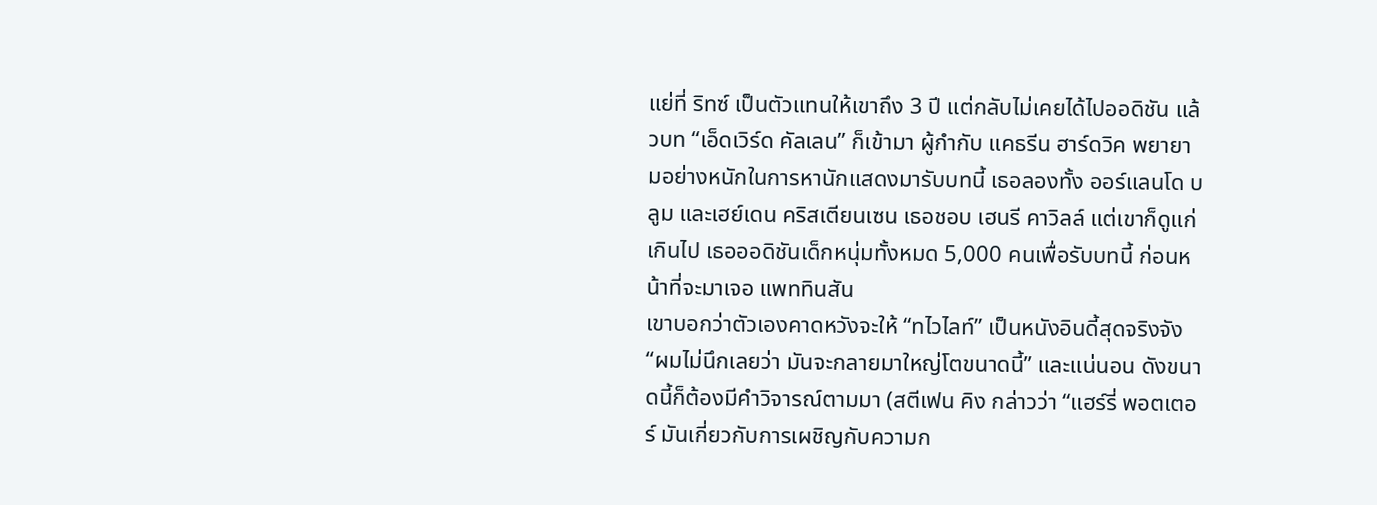แย่ที่ ริทซ์ เป็นตัวแทนให้เขาถึง 3 ปี แต่กลับไม่เคยได้ไปออดิชัน แล้วบท “เอ็ดเวิร์ด คัลเลน” ก็เข้ามา ผู้กำกับ แคธรีน ฮาร์ดวิค พยายามอย่างหนักในการหานักแสดงมารับบทนี้ เธอลองทั้ง ออร์แลนโด บลูม และเฮย์เดน คริสเตียนเซน เธอชอบ เฮนรี คาวิลล์ แต่เขาก็ดูแก่เกินไป เธอออดิชันเด็กหนุ่มทั้งหมด 5,000 คนเพื่อรับบทนี้ ก่อนหน้าที่จะมาเจอ แพททินสัน
เขาบอกว่าตัวเองคาดหวังจะให้ “ทไวไลท์” เป็นหนังอินดี้สุดจริงจัง
“ผมไม่นึกเลยว่า มันจะกลายมาใหญ่โตขนาดนี้” และแน่นอน ดังขนาดนี้ก็ต้องมีคำวิจารณ์ตามมา (สตีเฟน คิง กล่าวว่า “แฮร์รี่ พอตเตอร์ มันเกี่ยวกับการเผชิญกับความก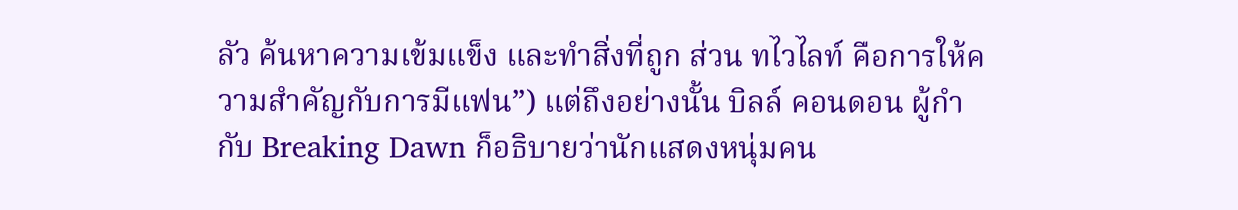ลัว ค้นหาความเข้มแข็ง และทำสิ่งที่ถูก ส่วน ทไวไลท์ คือการให้ความสำคัญกับการมีแฟน”) แต่ถึงอย่างนั้น บิลล์ คอนดอน ผู้กำกับ Breaking Dawn ก็อธิบายว่านักแสดงหนุ่มคน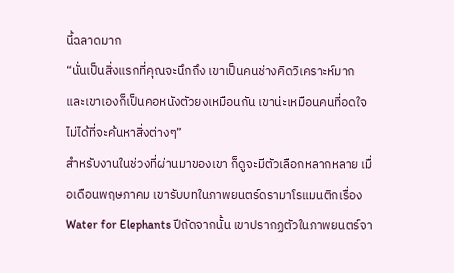นี้ฉลาดมาก
“นั่นเป็นสิ่งแรกที่คุณจะนึกถึง เขาเป็นคนช่างคิดวิเคราะห์มาก และเขาเองก็เป็นคอหนังตัวยงเหมือนกัน เขาน่ะเหมือนคนที่อดใจไม่ได้ที่จะค้นหาสิ่งต่างๆ”
สำหรับงานในช่วงที่ผ่านมาของเขา ก็ดูจะมีตัวเลือกหลากหลาย เมื่อเดือนพฤษภาคม เขารับบทในภาพยนตร์ดรามาโรแมนติกเรื่อง Water for Elephants ปีถัดจากนั้น เขาปรากฏตัวในภาพยนตร์จา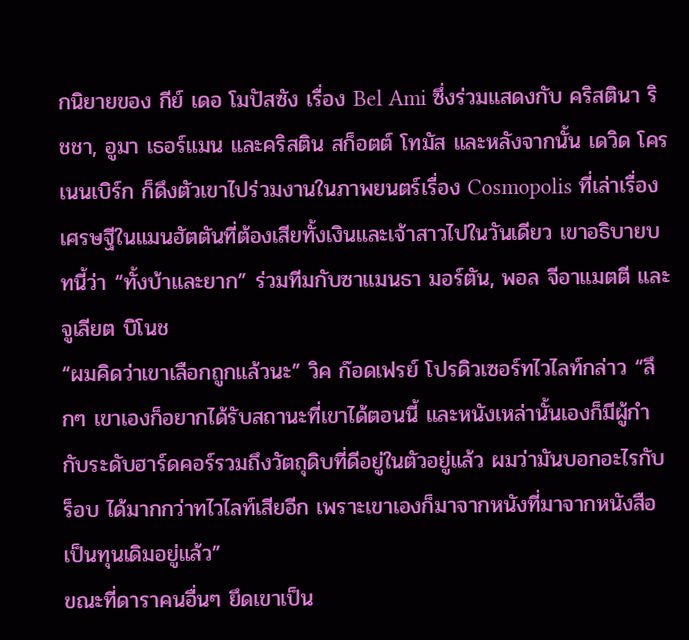กนิยายของ กีย์ เดอ โมปัสซัง เรื่อง Bel Ami ซึ่งร่วมแสดงกับ คริสตินา ริชชา, อูมา เธอร์แมน และคริสติน สก็อตต์ โทมัส และหลังจากนั้น เดวิด โครเนนเบิร์ก ก็ดึงตัวเขาไปร่วมงานในภาพยนตร์เรื่อง Cosmopolis ที่เล่าเรื่องเศรษฐีในแมนฮัตตันที่ต้องเสียทั้งเงินและเจ้าสาวไปในวันเดียว เขาอธิบายบทนี้ว่า “ทั้งบ้าและยาก” ร่วมทีมกับซาแมนธา มอร์ตัน, พอล จีอาแมตตี และจูเลียต บิโนช
“ผมคิดว่าเขาเลือกถูกแล้วนะ” วิค ก๊อดเฟรย์ โปรดิวเซอร์ทไวไลท์กล่าว “ลึกๆ เขาเองก็อยากได้รับสถานะที่เขาได้ตอนนี้ และหนังเหล่านั้นเองก็มีผู้กำกับระดับฮาร์ดคอร์รวมถึงวัตถุดิบที่ดีอยู่ในตัวอยู่แล้ว ผมว่ามันบอกอะไรกับ ร็อบ ได้มากกว่าทไวไลท์เสียอีก เพราะเขาเองก็มาจากหนังที่มาจากหนังสือเป็นทุนเดิมอยู่แล้ว”
ขณะที่ดาราคนอื่นๆ ยึดเขาเป็น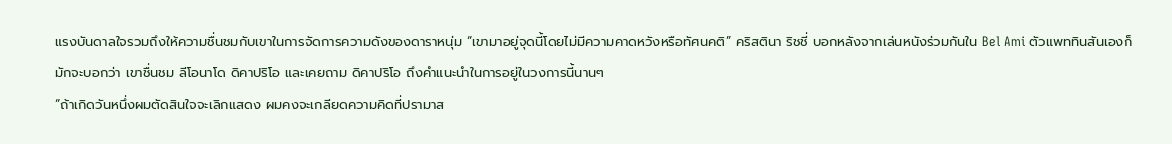แรงบันดาลใจรวมถึงให้ความชื่นชมกับเขาในการจัดการความดังของดาราหนุ่ม “เขามาอยู่จุดนี้โดยไม่มีความคาดหวังหรือทัศนคติ” คริสตินา ริชชี่ บอกหลังจากเล่นหนังร่วมกันใน Bel Ami ตัวแพททินสันเองก็มักจะบอกว่า เขาชื่นชม ลีโอนาโด ดิคาปริโอ และเคยถาม ดิคาปริโอ ถึงคำแนะนำในการอยู่ในวงการนี้นานๆ
“ถ้าเกิดวันหนึ่งผมตัดสินใจจะเลิกแสดง ผมคงจะเกลียดความคิดที่ปรามาส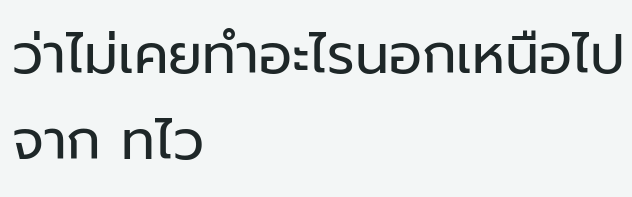ว่าไม่เคยทำอะไรนอกเหนือไปจาก ทไว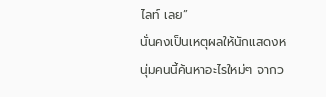ไลท์ เลย”
นั่นคงเป็นเหตุผลให้นักแสดงหนุ่มคนนี้ค้นหาอะไรใหม่ๆ จากว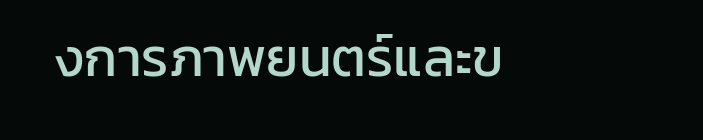งการภาพยนตร์และข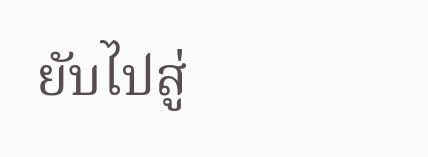ยับไปสู่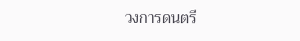วงการดนตรี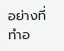อย่างที่ทำอ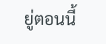ยู่ตอนนี้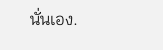นั่นเอง.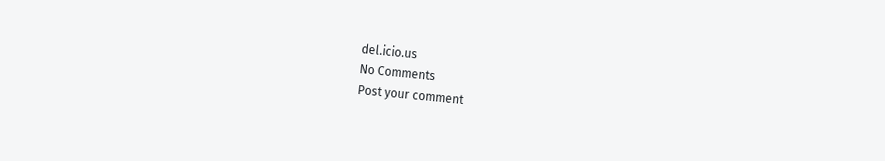del.icio.us
No Comments
Post your comment